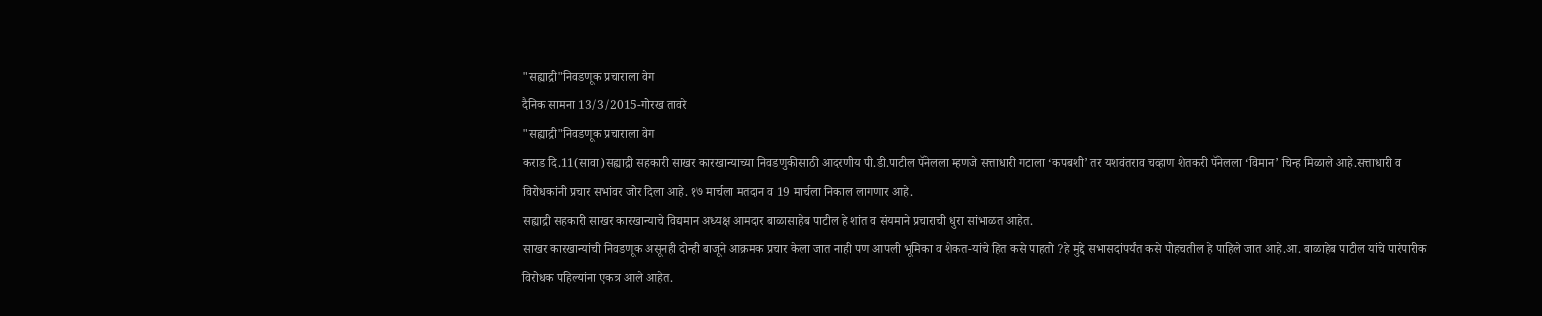"सह्याद्री"निवडणूक प्रचाराला वेग
दैनिक सामना 13/3/2015-गोरख तावरे
"सह्याद्री"निवडणूक प्रचाराला वेग
कराड दि.11(सावा)सह्याद्री सहकारी साखर कारखान्याच्या निवडणुकीसाठी आदरणीय पी.डी.पाटील पॅनेलला म्हणजे सत्ताधारी गटाला ‘कपबशी’ तर यशवंतराव चव्हाण शेतकरी पॅनेलला ‘विमान’ चिन्ह मिळाले आहे.सत्ताधारी व विरोधकांनी प्रचार सभांवर जोर दिला आहे. १७ मार्चला मतदान व 19 मार्चला निकाल लागणार आहे.
सह्याद्री सहकारी साखर कारखान्याचे विद्यमान अध्यक्ष आमदार बाळासाहेब पाटील हे शांत व संयमाने प्रचाराची धुरा सांभाळत आहेत.
साखर कारखान्यांची निवडणूक असूनही दोन्ही बाजूने आक्रमक प्रचार केला जात नाही पण आपली भूमिका व शेकत-यांचे हित कसे पाहतो ?हे मुद्दे सभासदांपर्यंत कसे पोहचतील हे पाहिले जात आहे.आ. बाळाहेब पाटील यांचे पारंपारीक विरोधक पहिल्यांना एकत्र आले आहेत.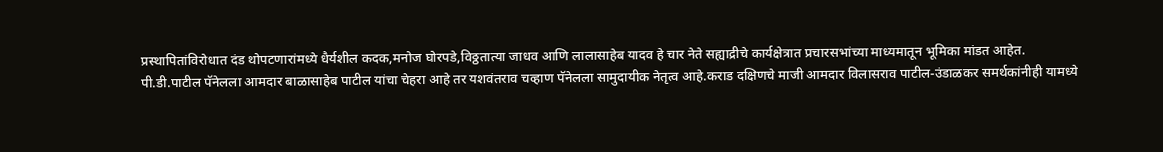प्रस्थापितांविरोधात दंड थोपटणारांमध्ये धैर्यशील कदक,मनोज घोरपडे,विठ्ठतात्या जाधव आणि लालासाहेब यादव हे चार नेते सह्याद्रीचे कार्यक्षेत्रात प्रचारसभांच्या माध्यमातून भूमिका मांडत आहेत.
पी.डी.पाटील पॅनेलला आमदार बाळासाहेब पाटील यांचा चेहरा आहे तर यशवंतराव चव्हाण पॅनेलला सामुदायीक नेतृत्व आहे.कराड दक्षिणचे माजी आमदार विलासराव पाटील-उंडाळकर समर्थकांनीही यामध्ये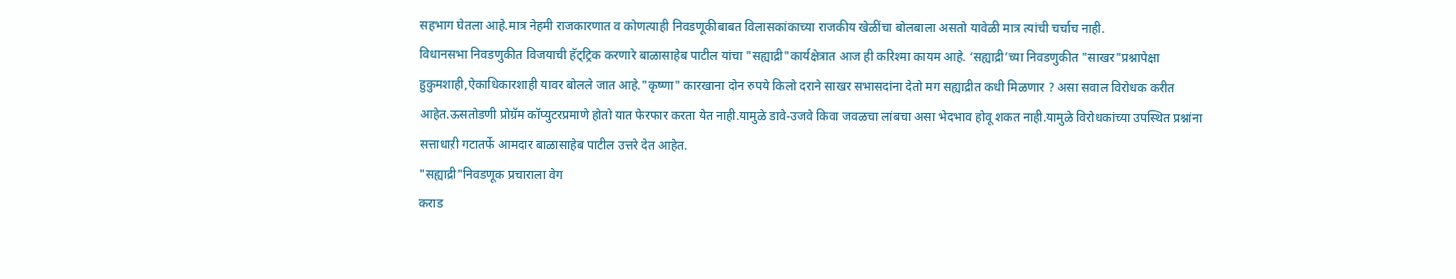सहभाग घेतला आहे.मात्र नेहमी राजकारणात व कोणत्याही निवडणूकीबाबत विलासकांकाच्या राजकीय खेळींचा बोलबाला असतो यावेळी मात्र त्यांची चर्चाच नाही.
विधानसभा निवडणुकीत विजयाची हॅट्ट्रिक करणारे बाळासाहेब पाटील यांचा "सह्याद्री"कार्यक्षेत्रात आज ही करिश्मा कायम आहे. ‘सह्याद्री’च्या निवडणुकीत "साखर"प्रश्नापेक्षा हुकुमशाही,ऐकाधिकारशाही यावर बोलले जात आहे."कृष्णा" कारखाना दोन रुपये किलो दराने साखर सभासदांना देतो मग सह्याद्रीत कधी मिळणार ? असा सवाल विरोधक करीत आहेत.ऊसतोडणी प्रोग्रॅम कॉप्युटरप्रमाणे होतो यात फेरफार करता येत नाही.यामुळे डावे-उजवे किवा जवळचा लांबचा असा भेदभाव होवू शकत नाही.यामुळे विरोधकांच्या उपस्थित प्रश्नांना सत्ताधाऱी गटातर्फे आमदार बाळासाहेब पाटील उत्तरे देत आहेत.
"सह्याद्री"निवडणूक प्रचाराला वेग
कराड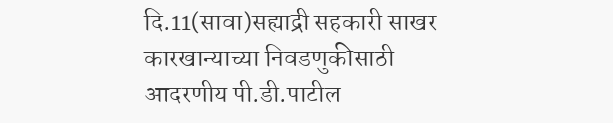दि.11(सावा)सह्याद्री सहकारी साखर कारखान्याच्या निवडणुकीसाठी आदरणीय पी.डी.पाटील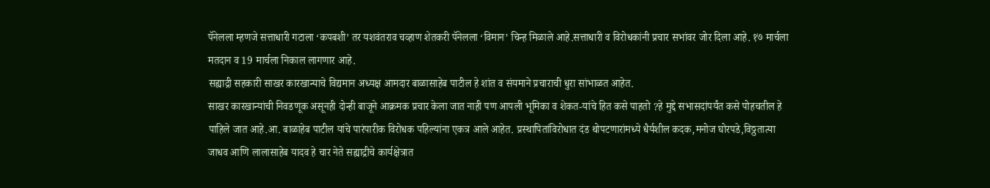पॅनेलला म्हणजे सत्ताधारी गटाला ‘कपबशी’ तर यशवंतराव चव्हाण शेतकरी पॅनेलला ‘विमान’ चिन्ह मिळाले आहे.सत्ताधारी व विरोधकांनी प्रचार सभांवर जोर दिला आहे. १७ मार्चला मतदान व 19 मार्चला निकाल लागणार आहे.
सह्याद्री सहकारी साखर कारखान्याचे विद्यमान अध्यक्ष आमदार बाळासाहेब पाटील हे शांत व संयमाने प्रचाराची धुरा सांभाळत आहेत.
साखर कारखान्यांची निवडणूक असूनही दोन्ही बाजूने आक्रमक प्रचार केला जात नाही पण आपली भूमिका व शेकत-यांचे हित कसे पाहतो ?हे मुद्दे सभासदांपर्यंत कसे पोहचतील हे पाहिले जात आहे.आ. बाळाहेब पाटील यांचे पारंपारीक विरोधक पहिल्यांना एकत्र आले आहेत. प्रस्थापितांविरोधात दंड थोपटणारांमध्ये धैर्यशील कदक,मनोज घोरपडे,विठ्ठतात्या जाधव आणि लालासाहेब यादव हे चार नेते सह्याद्रीचे कार्यक्षेत्रात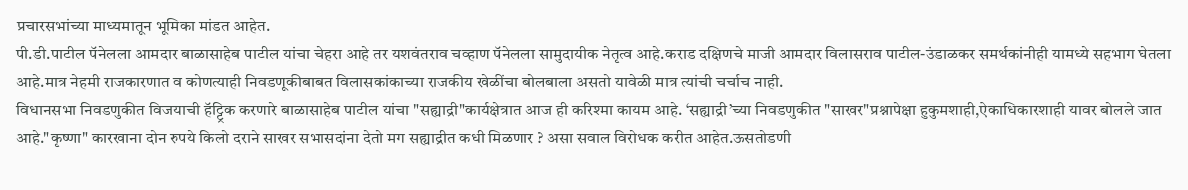प्रचारसभांच्या माध्यमातून भूमिका मांडत आहेत.
पी.डी.पाटील पॅनेलला आमदार बाळासाहेब पाटील यांचा चेहरा आहे तर यशवंतराव चव्हाण पॅनेलला सामुदायीक नेतृत्व आहे.कराड दक्षिणचे माजी आमदार विलासराव पाटील-उंडाळकर समर्थकांनीही यामध्ये सहभाग घेतला आहे.मात्र नेहमी राजकारणात व कोणत्याही निवडणूकीबाबत विलासकांकाच्या राजकीय खेळींचा बोलबाला असतो यावेळी मात्र त्यांची चर्चाच नाही.
विधानसभा निवडणुकीत विजयाची हॅट्ट्रिक करणारे बाळासाहेब पाटील यांचा "सह्याद्री"कार्यक्षेत्रात आज ही करिश्मा कायम आहे. ‘सह्याद्री’च्या निवडणुकीत "साखर"प्रश्नापेक्षा हुकुमशाही,ऐकाधिकारशाही यावर बोलले जात आहे."कृष्णा" कारखाना दोन रुपये किलो दराने साखर सभासदांना देतो मग सह्याद्रीत कधी मिळणार ? असा सवाल विरोधक करीत आहेत.ऊसतोडणी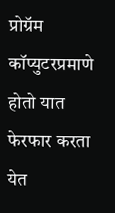प्रोग्रॅम कॉप्युटरप्रमाणे होतो यात फेरफार करता येत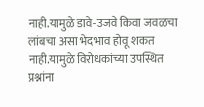नाही.यामुळे डावे-उजवे किवा जवळचा लांबचा असा भेदभाव होवू शकत नाही.यामुळे विरोधकांच्या उपस्थित प्रश्नांना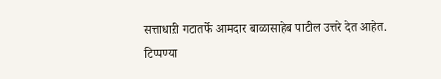सत्ताधाऱी गटातर्फे आमदार बाळासाहेब पाटील उत्तरे देत आहेत.
टिप्पण्या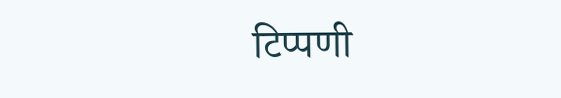टिप्पणी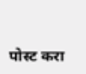पोस्ट करा